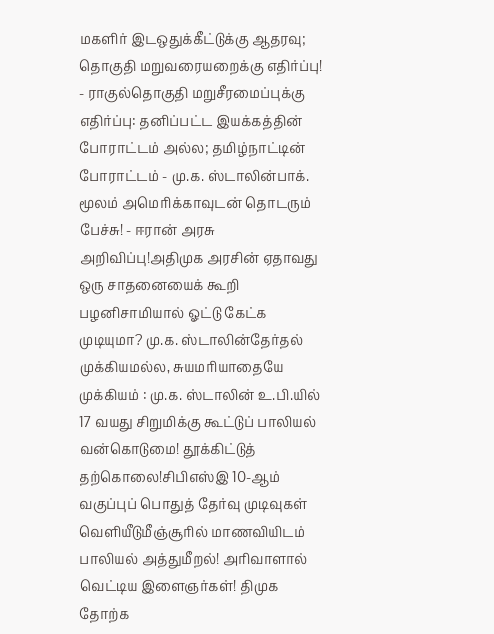மகளிர் இடஒதுக்கீட்டுக்கு ஆதரவு; தொகுதி மறுவரையறைக்கு எதிர்ப்பு! - ராகுல்தொகுதி மறுசீரமைப்புக்கு எதிர்ப்பு: தனிப்பட்ட இயக்கத்தின் போராட்டம் அல்ல; தமிழ்நாட்டின் போராட்டம் - மு.க. ஸ்டாலின்பாக். மூலம் அமெரிக்காவுடன் தொடரும் பேச்சு! - ஈரான் அரசு அறிவிப்பு!அதிமுக அரசின் ஏதாவது ஒரு சாதனையைக் கூறி பழனிசாமியால் ஓட்டு கேட்க முடியுமா? மு.க. ஸ்டாலின்தேர்தல் முக்கியமல்ல, சுயமரியாதையே முக்கியம் : மு.க. ஸ்டாலின் உ.பி.யில் 17 வயது சிறுமிக்கு கூட்டுப் பாலியல் வன்கொடுமை! தூக்கிட்டுத் தற்கொலை!சிபிஎஸ்இ 10-ஆம் வகுப்புப் பொதுத் தேர்வு முடிவுகள் வெளியீடுமீஞ்சூரில் மாணவியிடம் பாலியல் அத்துமீறல்! அரிவாளால் வெட்டிய இளைஞர்கள்! திமுக தோற்க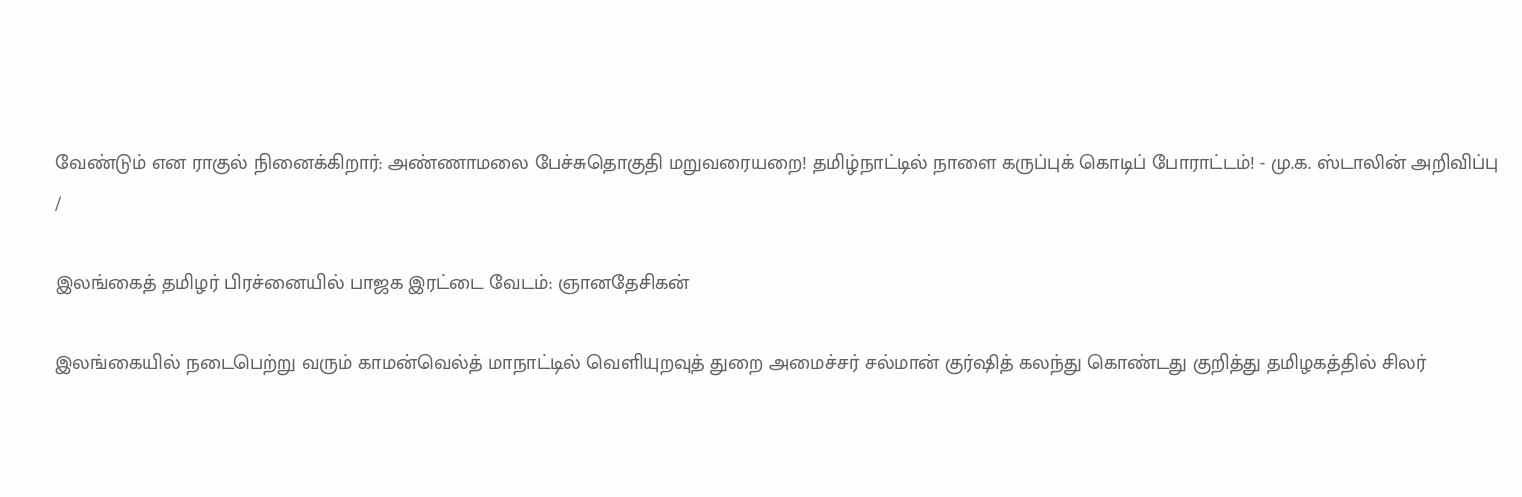வேண்டும் என ராகுல் நினைக்கிறார்: அண்ணாமலை பேச்சுதொகுதி மறுவரையறை! தமிழ்நாட்டில் நாளை கருப்புக் கொடிப் போராட்டம்! - மு.க. ஸ்டாலின் அறிவிப்பு
/

இலங்கைத் தமிழர் பிரச்னையில் பாஜக இரட்டை வேடம்: ஞானதேசிகன்

இலங்கையில் நடைபெற்று வரும் காமன்வெல்த் மாநாட்டில் வெளியுறவுத் துறை அமைச்சர் சல்மான் குர்ஷித் கலந்து கொண்டது குறித்து தமிழகத்தில் சிலர்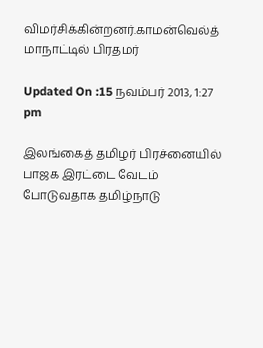விமர்சிக்கின்றனர்.காமன்வெல்த் மாநாட்டில் பிரதமர்

Updated On :15 நவம்பர் 2013, 1:27 pm

இலங்கைத் தமிழர் பிரச்னையில் பாஜக இரட்டை வேடம் போடுவதாக தமிழ்நாடு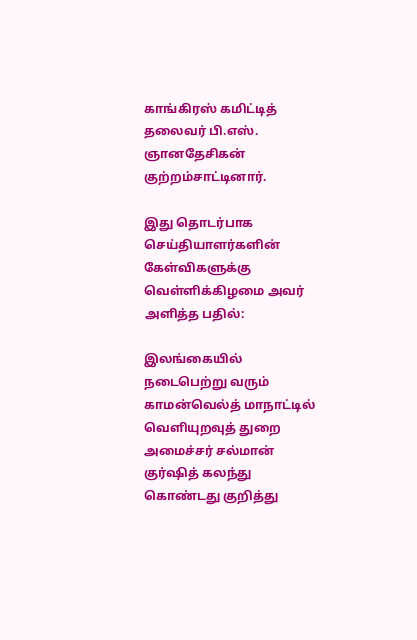காங்கிரஸ் கமிட்டித் தலைவர் பி.எஸ். ஞானதேசிகன் குற்றம்சாட்டினார்.

இது தொடர்பாக செய்தியாளர்களின் கேள்விகளுக்கு வெள்ளிக்கிழமை அவர் அளித்த பதில்:

இலங்கையில் நடைபெற்று வரும் காமன்வெல்த் மாநாட்டில் வெளியுறவுத் துறை அமைச்சர் சல்மான் குர்ஷித் கலந்து கொண்டது குறித்து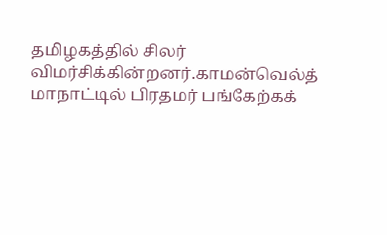தமிழகத்தில் சிலர் விமர்சிக்கின்றனர்.காமன்வெல்த் மாநாட்டில் பிரதமர் பங்கேற்கக்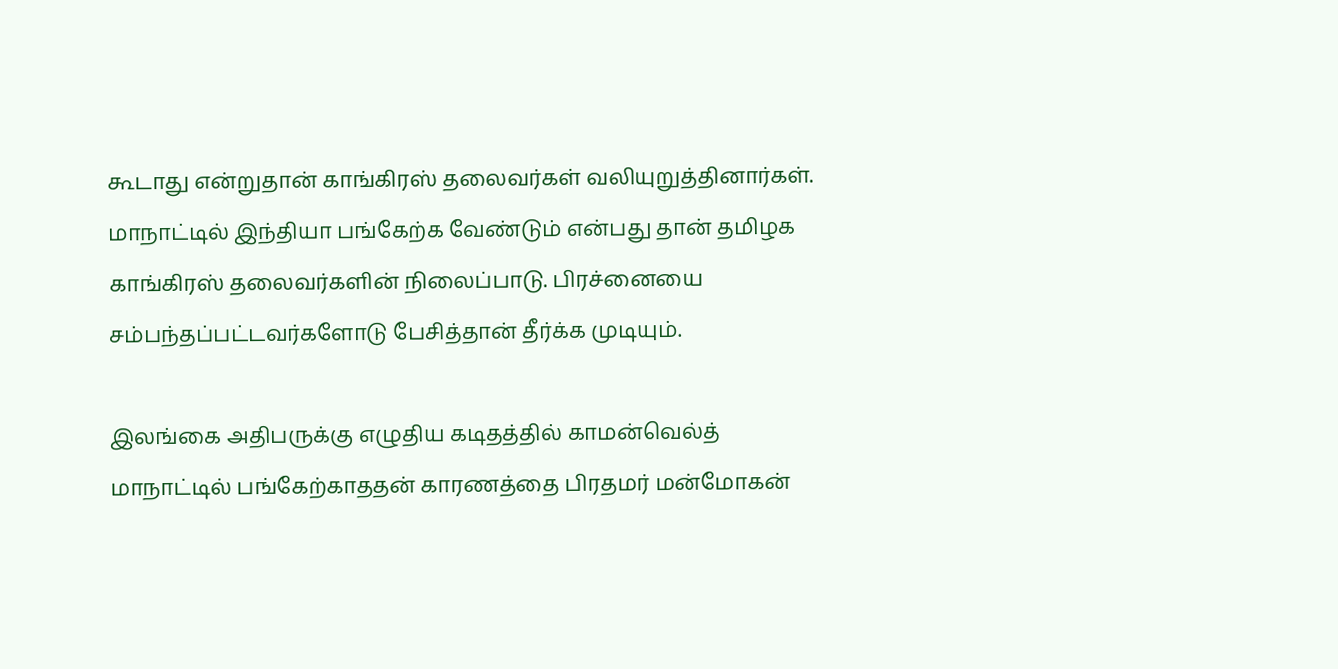கூடாது என்றுதான் காங்கிரஸ் தலைவர்கள் வலியுறுத்தினார்கள். மாநாட்டில் இந்தியா பங்கேற்க வேண்டும் என்பது தான் தமிழக காங்கிரஸ் தலைவர்களின் நிலைப்பாடு. பிரச்னையை சம்பந்தப்பட்டவர்களோடு பேசித்தான் தீர்க்க முடியும்.

இலங்கை அதிபருக்கு எழுதிய கடிதத்தில் காமன்வெல்த் மாநாட்டில் பங்கேற்காததன் காரணத்தை பிரதமர் மன்மோகன்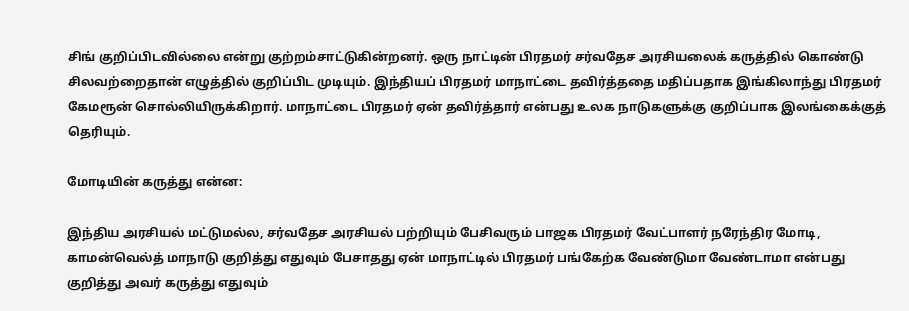சிங் குறிப்பிடவில்லை என்று குற்றம்சாட்டுகின்றனர். ஒரு நாட்டின் பிரதமர் சர்வதேச அரசியலைக் கருத்தில் கொண்டு சிலவற்றைதான் எழுத்தில் குறிப்பிட முடியும். இந்தியப் பிரதமர் மாநாட்டை தவிர்த்ததை மதிப்பதாக இங்கிலாந்து பிரதமர் கேமரூன் சொல்லியிருக்கிறார். மாநாட்டை பிரதமர் ஏன் தவிர்த்தார் என்பது உலக நாடுகளுக்கு குறிப்பாக இலங்கைக்குத் தெரியும்.

மோடியின் கருத்து என்ன:

இந்திய அரசியல் மட்டுமல்ல, சர்வதேச அரசியல் பற்றியும் பேசிவரும் பாஜக பிரதமர் வேட்பாளர் நரேந்திர மோடி, காமன்வெல்த் மாநாடு குறித்து எதுவும் பேசாதது ஏன் மாநாட்டில் பிரதமர் பங்கேற்க வேண்டுமா வேண்டாமா என்பது குறித்து அவர் கருத்து எதுவும்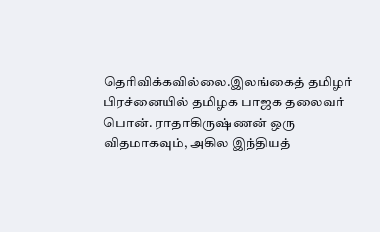தெரிவிக்கவில்லை.இலங்கைத் தமிழர் பிரச்னையில் தமிழக பாஜக தலைவர் பொன். ராதாகிருஷ்ணன் ஒரு விதமாகவும், அகில இந்தியத்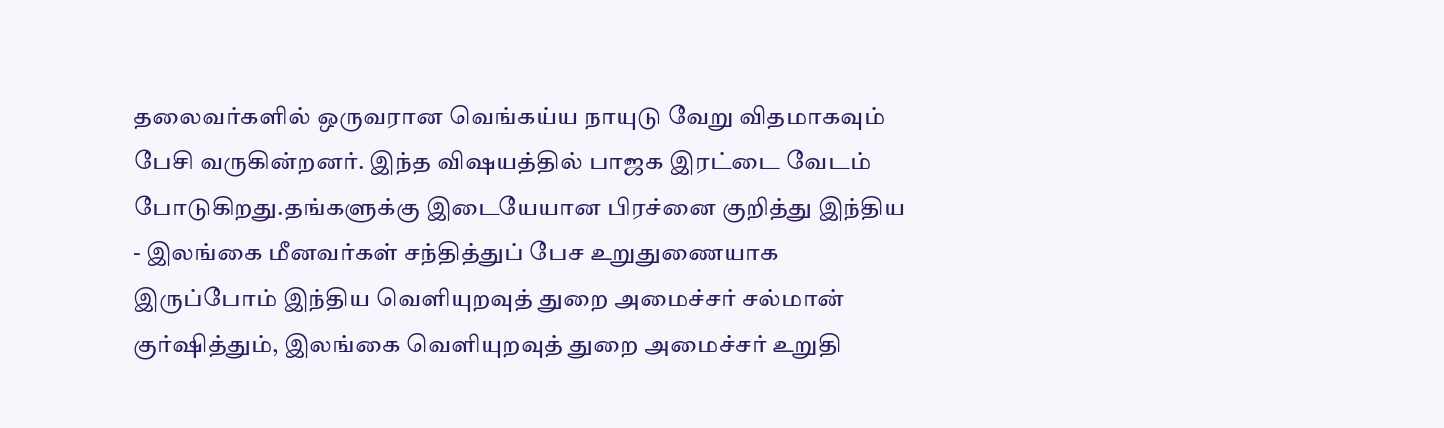தலைவர்களில் ஒருவரான வெங்கய்ய நாயுடு வேறு விதமாகவும் பேசி வருகின்றனர். இந்த விஷயத்தில் பாஜக இரட்டை வேடம் போடுகிறது.தங்களுக்கு இடையேயான பிரச்னை குறித்து இந்திய - இலங்கை மீனவர்கள் சந்தித்துப் பேச உறுதுணையாக இருப்போம் இந்திய வெளியுறவுத் துறை அமைச்சர் சல்மான் குர்ஷித்தும், இலங்கை வெளியுறவுத் துறை அமைச்சர் உறுதி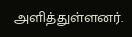அளித்துள்ளனர்.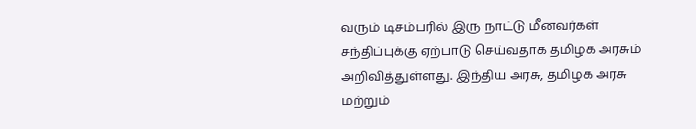வரும் டிசம்பரில் இரு நாட்டு மீனவர்கள் சந்திப்புக்கு ஏற்பாடு செய்வதாக தமிழக அரசும் அறிவித்துள்ளது. இந்திய அரசு, தமிழக அரசு மற்றும்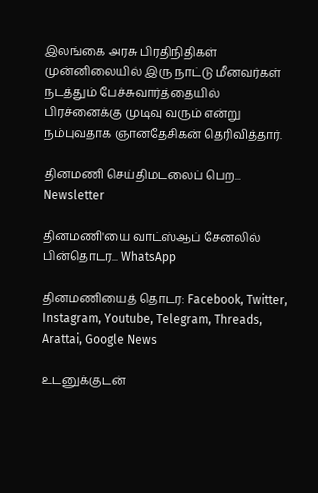இலங்கை அரசு பிரதிநிதிகள் முன்னிலையில் இரு நாட்டு மீனவர்கள் நடத்தும் பேச்சுவார்த்தையில் பிரச்னைக்கு முடிவு வரும் என்று நம்புவதாக ஞானதேசிகன் தெரிவித்தார்.

தினமணி செய்திமடலைப் பெற... Newsletter

தினமணி'யை வாட்ஸ்ஆப் சேனலில் பின்தொடர... WhatsApp

தினமணியைத் தொடர: Facebook, Twitter, Instagram, Youtube, Telegram, Threads, Arattai, Google News

உடனுக்குடன்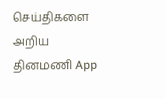செய்திகளை அறிய தினமணி App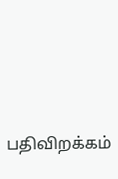பதிவிறக்கம்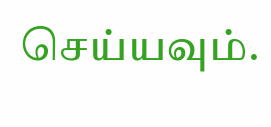செய்யவும்.